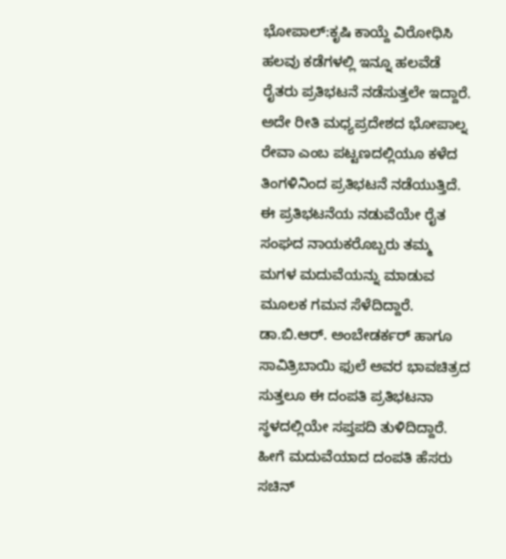ಭೋಪಾಲ್:ಕೃಷಿ ಕಾಯ್ದೆ ವಿರೋಧಿಸಿ ಹಲವು ಕಡೆಗಳಲ್ಲಿ ಇನ್ನೂ ಹಲವೆಡೆ ರೈತರು ಪ್ರತಿಭಟನೆ ನಡೆಸುತ್ತಲೇ ಇದ್ದಾರೆ. ಅದೇ ರೀತಿ ಮಧ್ಯಪ್ರದೇಶದ ಭೋಪಾಲ್ನ ರೇವಾ ಎಂಬ ಪಟ್ಟಣದಲ್ಲಿಯೂ ಕಳೆದ ತಿಂಗಳಿನಿಂದ ಪ್ರತಿಭಟನೆ ನಡೆಯುತ್ತಿದೆ.
ಈ ಪ್ರತಿಭಟನೆಯ ನಡುವೆಯೇ ರೈತ ಸಂಘದ ನಾಯಕರೊಬ್ಬರು ತಮ್ಮ ಮಗಳ ಮದುವೆಯನ್ನು ಮಾಡುವ ಮೂಲಕ ಗಮನ ಸೆಳೆದಿದ್ದಾರೆ. ಡಾ.ಬಿ.ಆರ್. ಅಂಬೇಡರ್ಕರ್ ಹಾಗೂ ಸಾವಿತ್ರಿಬಾಯಿ ಫುಲೆ ಅವರ ಭಾವಚಿತ್ರದ ಸುತ್ತಲೂ ಈ ದಂಪತಿ ಪ್ರತಿಭಟನಾ ಸ್ಥಳದಲ್ಲಿಯೇ ಸಪ್ತಪದಿ ತುಳಿದಿದ್ದಾರೆ.
ಹೀಗೆ ಮದುವೆಯಾದ ದಂಪತಿ ಹೆಸರು ಸಚಿನ್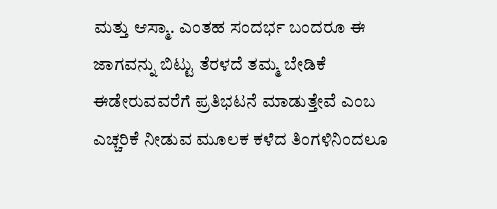ಮತ್ತು ಆಸ್ಮಾ. ಎಂತಹ ಸಂದರ್ಭ ಬಂದರೂ ಈ ಜಾಗವನ್ನು ಬಿಟ್ಟು ತೆರಳದೆ ತಮ್ಮ ಬೇಡಿಕೆ ಈಡೇರುವವರೆಗೆ ಪ್ರತಿಭಟನೆ ಮಾಡುತ್ತೇವೆ ಎಂಬ ಎಚ್ಚರಿಕೆ ನೀಡುವ ಮೂಲಕ ಕಳೆದ ತಿಂಗಳಿನಿಂದಲೂ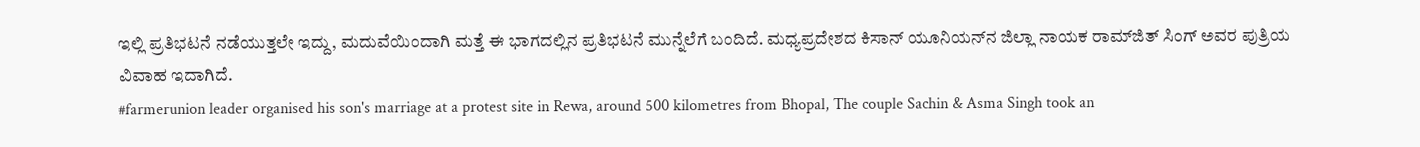ಇಲ್ಲಿ ಪ್ರತಿಭಟನೆ ನಡೆಯುತ್ತಲೇ ಇದ್ದು, ಮದುವೆಯಿಂದಾಗಿ ಮತ್ತೆ ಈ ಭಾಗದಲ್ಲಿನ ಪ್ರತಿಭಟನೆ ಮುನ್ನೆಲೆಗೆ ಬಂದಿದೆ. ಮಧ್ಯಪ್ರದೇಶದ ಕಿಸಾನ್ ಯೂನಿಯನ್‍ನ ಜಿಲ್ಲಾ ನಾಯಕ ರಾಮ್‍ಜಿತ್ ಸಿಂಗ್ ಅವರ ಪುತ್ರಿಯ ವಿವಾಹ ಇದಾಗಿದೆ.
#farmerunion leader organised his son's marriage at a protest site in Rewa, around 500 kilometres from Bhopal, The couple Sachin & Asma Singh took an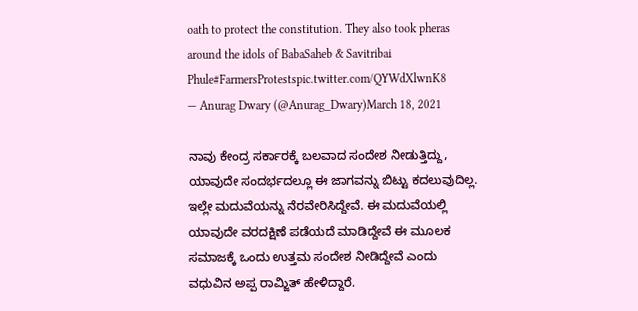oath to protect the constitution. They also took pheras around the idols of BabaSaheb & Savitribai Phule#FarmersProtestspic.twitter.com/QYWdXlwnK8
— Anurag Dwary (@Anurag_Dwary)March 18, 2021

ನಾವು ಕೇಂದ್ರ ಸರ್ಕಾರಕ್ಕೆ ಬಲವಾದ ಸಂದೇಶ ನೀಡುತ್ತಿದ್ದು, ಯಾವುದೇ ಸಂದರ್ಭದಲ್ಲೂ ಈ ಜಾಗವನ್ನು ಬಿಟ್ಟು ಕದಲುವುದಿಲ್ಲ. ಇಲ್ಲೇ ಮದುವೆಯನ್ನು ನೆರವೇರಿಸಿದ್ದೇವೆ. ಈ ಮದುವೆಯಲ್ಲಿ ಯಾವುದೇ ವರದಕ್ಷಿಣೆ ಪಡೆಯದೆ ಮಾಡಿದ್ದೇವೆ ಈ ಮೂಲಕ ಸಮಾಜಕ್ಕೆ ಒಂದು ಉತ್ತಮ ಸಂದೇಶ ನೀಡಿದ್ದೇವೆ ಎಂದು ವಧುವಿನ ಅಪ್ಪ ರಾಮ್ಜಿತ್ ಹೇಳಿದ್ದಾರೆ.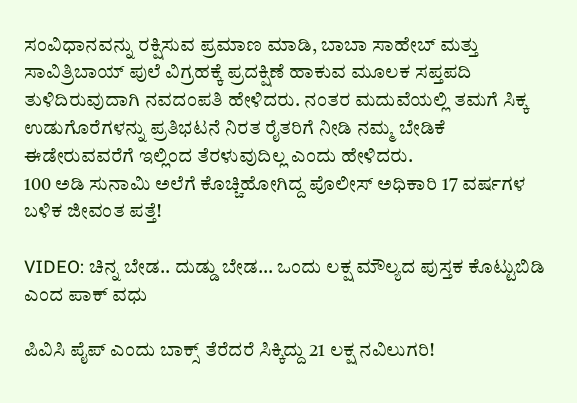ಸಂವಿಧಾನವನ್ನು ರಕ್ಷಿಸುವ ಪ್ರಮಾಣ ಮಾಡಿ, ಬಾಬಾ ಸಾಹೇಬ್ ಮತ್ತು ಸಾವಿತ್ರಿಬಾಯ್ ಪುಲೆ ವಿಗ್ರಹಕ್ಕೆ ಪ್ರದಕ್ಷಿಣೆ ಹಾಕುವ ಮೂಲಕ ಸಪ್ತಪದಿ ತುಳಿದಿರುವುದಾಗಿ ನವದಂಪತಿ ಹೇಳಿದರು. ನಂತರ ಮದುವೆಯಲ್ಲಿ ತಮಗೆ ಸಿಕ್ಕ ಉಡುಗೊರೆಗಳನ್ನು ಪ್ರತಿಭಟನೆ ನಿರತ ರೈತರಿಗೆ ನೀಡಿ ನಮ್ಮ ಬೇಡಿಕೆ ಈಡೇರುವವರೆಗೆ ಇಲ್ಲಿಂದ ತೆರಳುವುದಿಲ್ಲ ಎಂದು ಹೇಳಿದರು.
100 ಅಡಿ ಸುನಾಮಿ ಅಲೆಗೆ ಕೊಚ್ಚಿಹೋಗಿದ್ದ ಪೊಲೀಸ್ ಅಧಿಕಾರಿ 17 ವರ್ಷಗಳ ಬಳಿಕ ಜೀವಂತ ಪತ್ತೆ!

VIDEO: ಚಿನ್ನ ಬೇಡ.. ದುಡ್ಡು ಬೇಡ… ಒಂದು ಲಕ್ಷ ಮೌಲ್ಯದ ಪುಸ್ತಕ ಕೊಟ್ಟುಬಿಡಿ ಎಂದ ಪಾಕ್ ವಧು

ಪಿವಿಸಿ ಪೈಪ್ ಎಂದು ಬಾಕ್ಸ್ ತೆರೆದರೆ ಸಿಕ್ಕಿದ್ದು 21 ಲಕ್ಷ ನವಿಲುಗರಿ!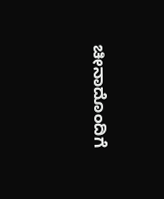ಚೀನಾದೊಂದಿಗೆ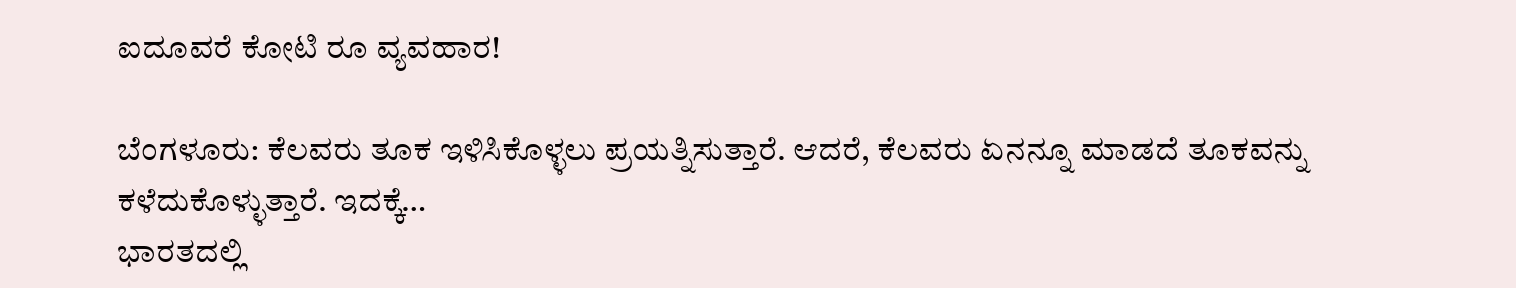ಐದೂವರೆ ಕೋಟಿ ರೂ ವ್ಯವಹಾರ!

ಬೆಂಗಳೂರು: ಕೆಲವರು ತೂಕ ಇಳಿಸಿಕೊಳ್ಳಲು ಪ್ರಯತ್ನಿಸುತ್ತಾರೆ. ಆದರೆ, ಕೆಲವರು ಏನನ್ನೂ ಮಾಡದೆ ತೂಕವನ್ನು ಕಳೆದುಕೊಳ್ಳುತ್ತಾರೆ. ಇದಕ್ಕೆ…
ಭಾರತದಲ್ಲಿ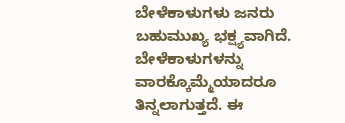ಬೇಳೆಕಾಳುಗಳು ಜನರು ಬಹುಮುಖ್ಯ ಭಕ್ಷ್ಯವಾಗಿದೆ. ಬೇಳೆಕಾಳುಗಳನ್ನು ವಾರಕ್ಕೊಮ್ಮೆಯಾದರೂ ತಿನ್ನಲಾಗುತ್ತದೆ. ಈ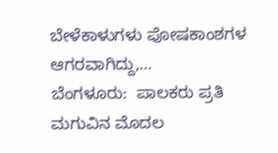ಬೇಳೆಕಾಳುಗಳು ಪೋಷಕಾಂಶಗಳ ಆಗರವಾಗಿದ್ದು,…
ಬೆಂಗಳೂರು:  ಪಾಲಕರು ಪ್ರತಿ ಮಗುವಿನ ಮೊದಲ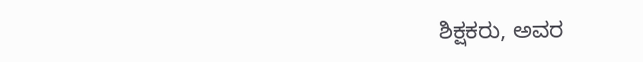ಶಿಕ್ಷಕರು, ಅವರ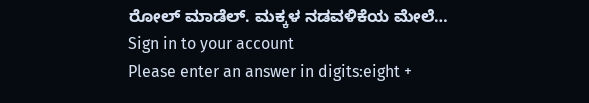ರೋಲ್ ಮಾಡೆಲ್. ಮಕ್ಕಳ ನಡವಳಿಕೆಯ ಮೇಲೆ…
Sign in to your account
Please enter an answer in digits:eight +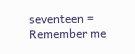seventeen =
Remember me